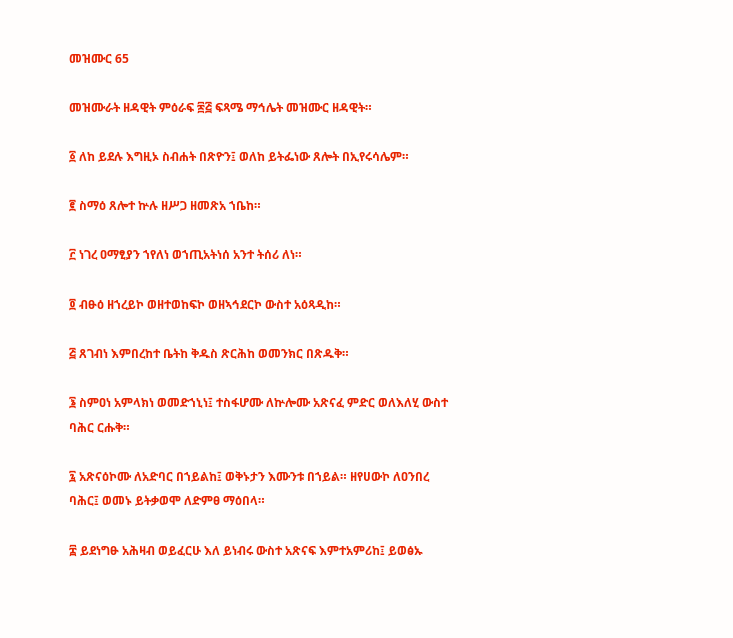መዝሙር 65

መዝሙራት ዘዳዊት ምዕራፍ ፷፭ ፍጻሜ ማኅሌት መዝሙር ዘዳዊት።

፩ ለከ ይደሉ እግዚኦ ስብሐት በጽዮን፤ ወለከ ይትፌነው ጸሎት በኢየሩሳሌም።

፪ ስማዕ ጸሎተ ኵሉ ዘሥጋ ዘመጽአ ኀቤከ።

፫ ነገረ ዐማፂያን ኀየለነ ወኀጢአትነሰ አንተ ትሰሪ ለነ።

፬ ብፁዕ ዘኀረይኮ ወዘተወከፍኮ ወዘኣኅደርኮ ውስተ አዕጻዲከ።

፭ ጸገብነ እምበረከተ ቤትከ ቅዱስ ጽርሕከ ወመንክር በጽዱቅ።

፮ ስምዐነ አምላክነ ወመድኀኒነ፤ ተስፋሆሙ ለኵሎሙ አጽናፈ ምድር ወለእለሂ ውስተ ባሕር ርሑቅ።

፯ አጽናዕኮሙ ለአድባር በኀይልከ፤ ወቅኑታን እሙንቱ በኀይል። ዘየሀውኮ ለዐንበረ ባሕር፤ ወመኑ ይትቃወሞ ለድምፀ ማዕበላ።

፰ ይደነግፁ አሕዛብ ወይፈርሁ እለ ይነብሩ ውስተ አጽናፍ እምተአምሪከ፤ ይወፅኡ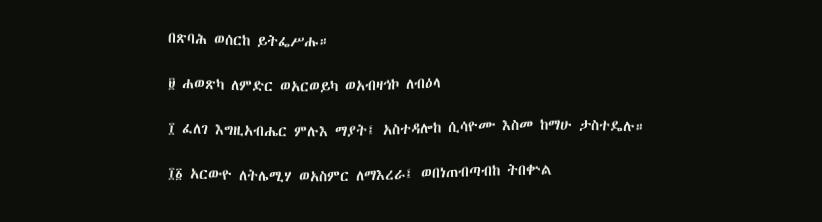በጽባሕ ወሰርከ ይትፌሥሑ።

፱ ሐወጽካ ለምድር ወአርወይካ ወአብዛኅኮ ለብዕላ

፲ ፈለገ እግዚአብሔር ምሉእ ማያት፤ አስተዳሎከ ሲሳዮሙ እስመ ከማሁ ታስተዴሉ።

፲፩ አርውዮ ለትሌሚሃ ወአስምር ለማእረራ፤ ወበነጠብጣብከ ትበቍል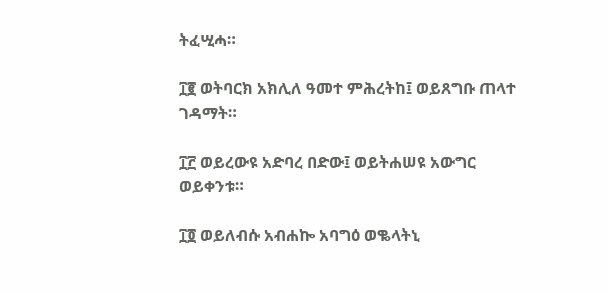ትፈሢሓ።

፲፪ ወትባርክ አክሊለ ዓመተ ምሕረትከ፤ ወይጸግቡ ጠላተ ገዳማት።

፲፫ ወይረውዩ አድባረ በድው፤ ወይትሐሠዩ አውግር ወይቀንቱ።

፲፬ ወይለብሱ አብሐኰ አባግዕ ወቈላትኒ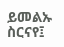ይመልኡ ስርናየ፤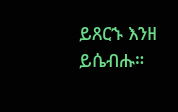ይጸርኁ እንዘ ይሴብሑ።